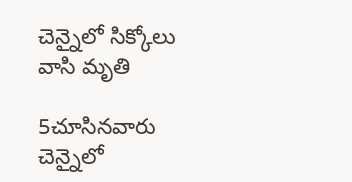చెన్నైలో సిక్కోలు వాసి మృతి

5చూసినవారు
చెన్నైలో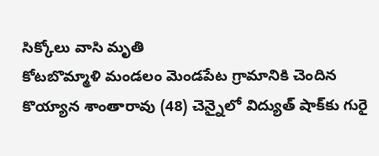సిక్కోలు వాసి మృతి
కోటబొమ్మాళి మండలం మెండపేట గ్రామానికి చెందిన కొయ్యాన శాంతారావు (48) చెన్నైలో విద్యుత్ షాక్‌కు గురై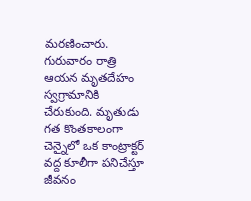మరణించారు. గురువారం రాత్రి ఆయన మృతదేహం స్వగ్రామానికి చేరుకుంది. మృతుడు గత కొంతకాలంగా చెన్నైలో ఒక కాంట్రాక్టర్ వద్ద కూలీగా పనిచేస్తూ జీవనం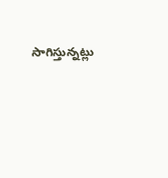సాగిస్తున్నట్లు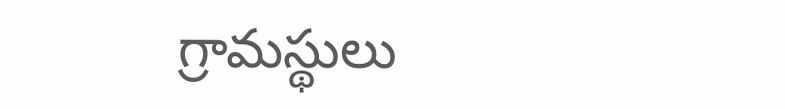గ్రామస్థులు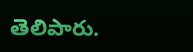తెలిపారు.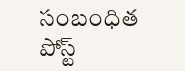సంబంధిత పోస్ట్